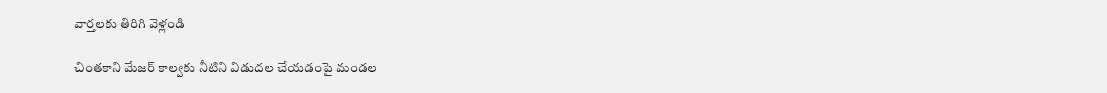వార్తలకు తిరిగి వెళ్లండి

చింతకాని మేజర్ కాల్వకు నీటిని విడుదల చేయడంపై మండల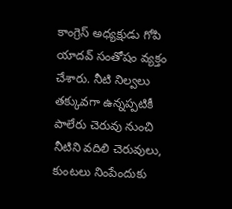కాంగ్రెస్ అధ్యక్షుడు గోపి యాదవ్ సంతోషం వ్యక్తం చేశారు. నీటి నిల్వలు తక్కువగా ఉన్నప్పటికీ పాలేరు చెరువు నుంచి నీటిని వదిలి చెరువులు, కుంటలు నింపేందుకు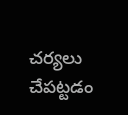చర్యలు చేపట్టడం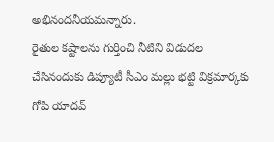అభినందనీయమన్నారు.
రైతుల కష్టాలను గుర్తించి నీటిని విడుదల చేసినందుకు డిప్యూటీ సీఎం మల్లు భట్టి విక్రమార్కకు గోపి యాదవ్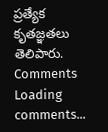ప్రత్యేక కృతజ్ఞతలు తెలిపారు.
Comments
Loading comments...